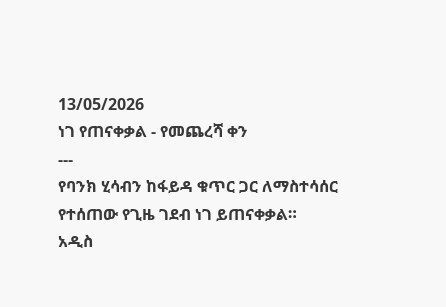13/05/2026
ነገ የጠናቀቃል - የመጨረሻ ቀን
---
የባንክ ሂሳብን ከፋይዳ ቁጥር ጋር ለማስተሳሰር የተሰጠው የጊዜ ገደብ ነገ ይጠናቀቃል።
አዲስ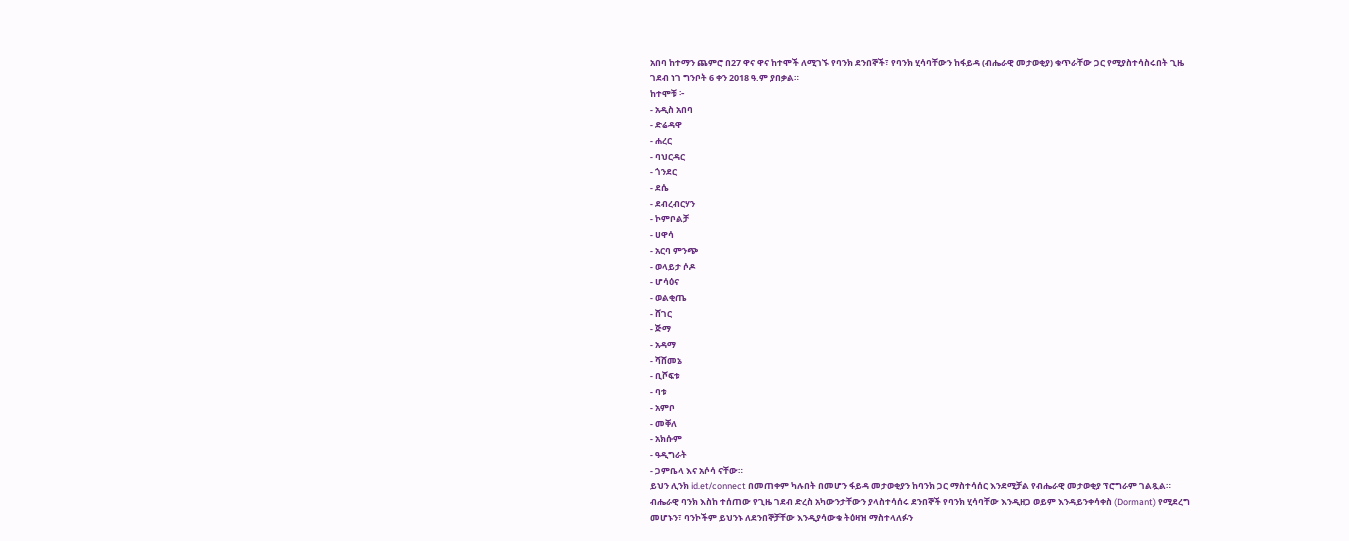አበባ ከተማን ጨምሮ በ27 ዋና ዋና ከተሞች ለሚገኙ የባንክ ደንበኞች፣ የባንክ ሂሳባቸውን ከፋይዳ (ብሔራዊ መታወቂያ) ቁጥራቸው ጋር የሚያስተሳስሩበት ጊዜ ገደብ ነገ ግንቦት 6 ቀን 2018 ዓ.ም ያበቃል።
ከተሞቹ ፦
- አዲስ አበባ
- ድሬዳዋ
- ሐረር
- ባህርዳር
- ጎንደር
- ደሴ
- ደብረብርሃን
- ኮምቦልቻ
- ሀዋሳ
- አርባ ምንጭ
- ወላይታ ሶዶ
- ሆሳዕና
- ወልቂጤ
- ሸገር
- ጅማ
- አዳማ
- ሻሸመኔ
- ቢሾፍቱ
- ባቱ
- አምቦ
- መቐለ
- አክሱም
- ዓዲግራት
- ጋምቤላ እና አሶሳ ናቸው።
ይህን ሊንክ id.et/connect በመጠቀም ካሉበት በመሆን ፋይዳ መታወቂያን ከባንክ ጋር ማስተሳሰር እንደሚቻል የብሔራዊ መታወቂያ ፕሮግራም ገልጿል።
ብሔራዊ ባንክ እስከ ተሰጠው የጊዜ ገደብ ድረስ አካውንታቸውን ያላስተሳሰሩ ደንበኞች የባንክ ሂሳባቸው እንዲዘጋ ወይም እንዳይንቀሳቀስ (Dormant) የሚደረግ መሆኑን፣ ባንኮችም ይህንኑ ለደንበኞቻቸው እንዲያሳውቁ ትዕዛዝ ማስተላለፉን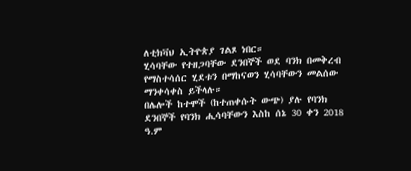ለቲክቫህ ኢትዮጵያ ገልጾ ነበር።
ሂሳባቸው የተዘጋባቸው ደንበኞች ወደ ባንክ በመቅረብ የማስተሳሰር ሂደቱን በማከናወን ሂሳባቸውን መልሰው ማንቀሳቀስ ይችላሉ።
በሌሎች ከተሞች (ከተጠቀሱት ውጭ) ያሉ የባንክ ደንበኞች የባንክ ሒሳባቸውን እስከ ሰኔ 30 ቀን 2018 ዓ.ም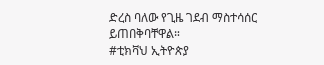ድረስ ባለው የጊዜ ገደብ ማስተሳሰር ይጠበቅባቸዋል።
#ቲክቫህ ኢትዮጵያ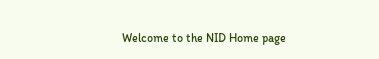Welcome to the NID Home page